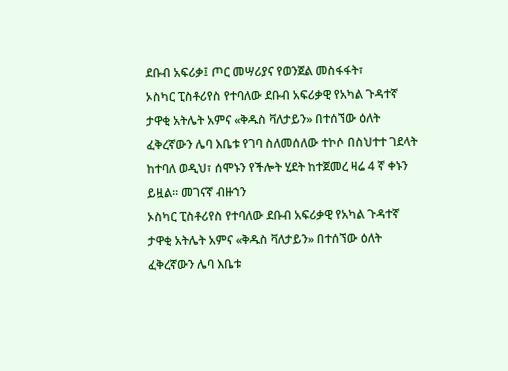ደቡብ አፍሪቃ፤ ጦር መሣሪያና የወንጀል መስፋፋት፣
ኦስካር ፒስቶሪየስ የተባለው ደቡብ አፍሪቃዊ የአካል ጉዳተኛ ታዋቂ አትሌት አምና «ቅዱስ ቫለታይን» በተሰኘው ዕለት ፈቅረኛውን ሌባ እቤቱ የገባ ስለመሰለው ተኮሶ በስህተተ ገደላት ከተባለ ወዲህ፣ ሰሞኑን የችሎት ሂደት ከተጀመረ ዛሬ 4 ኛ ቀኑን ይዟል። መገናኛ ብዙኀን
ኦስካር ፒስቶሪየስ የተባለው ደቡብ አፍሪቃዊ የአካል ጉዳተኛ ታዋቂ አትሌት አምና «ቅዱስ ቫለታይን» በተሰኘው ዕለት ፈቅረኛውን ሌባ እቤቱ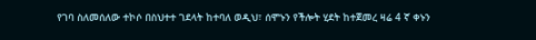የገባ ስለመሰለው ተኮሶ በስህተተ ገደላት ከተባለ ወዲህ፣ ሰሞኑን የችሎት ሂደት ከተጀመረ ዛሬ 4 ኛ ቀኑን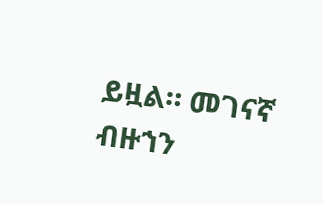ይዟል። መገናኛ ብዙኀን